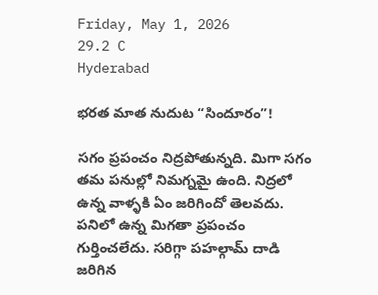Friday, May 1, 2026
29.2 C
Hyderabad

భరత మాత నుదుట “సిందూరం”!

సగం ప్రపంచం నిద్రపోతున్నది. మిగా సగం తమ పనుల్లో నిమగ్నమై ఉంది. నిద్రలో ఉన్న వాళ్ళకి ఏం జరిగిందో తెలవదు. పనిలో ఉన్న మిగతా ప్రపంచం గుర్తించలేదు. సరిగ్గా పహల్గామ్‌ దాడి జరిగిన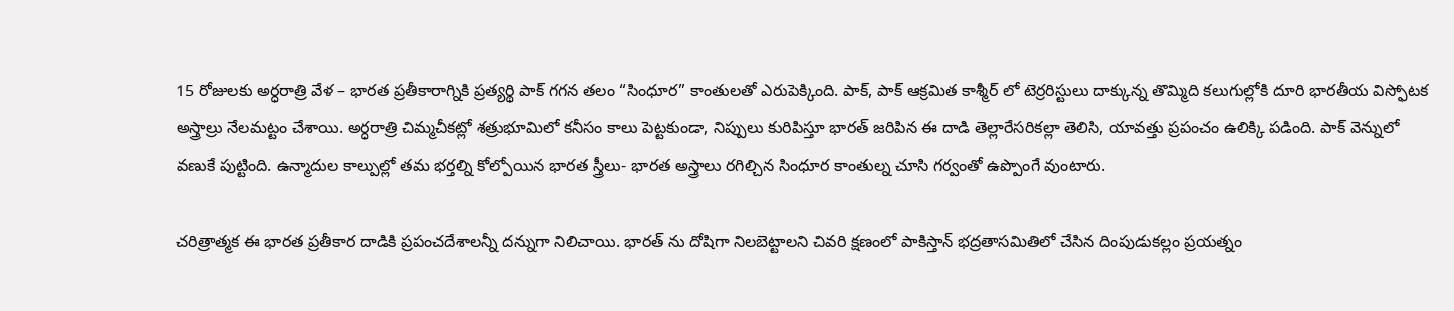15 రోజులకు అర్ధరాత్రి వేళ – భారత ప్రతీకారాగ్నికి ప్రత్యర్థి పాక్‌ గగన తలం “సింధూర” కాంతులతో ఎరుపెక్కింది. పాక్‌, పాక్‌ ఆక్రమిత కాశ్మీర్‌ లో టెర్రరిస్టులు దాక్కున్న తొమ్మిది కలుగుల్లోకి దూరి భారతీయ విస్ఫోటక అస్త్రాల్రు నేలమట్టం చేశాయి. అర్ధరాత్రి చిమ్మచీకట్లో శత్రుభూమిలో కనీసం కాలు పెట్టకుండా, నిప్పులు కురిపిస్తూ భారత్‌ జరిపిన ఈ దాడి తెల్లారేసరికల్లా తెలిసి, యావత్తు ప్రపంచం ఉలిక్కి పడింది. పాక్ వెన్నులో వణుకే పుట్టింది. ఉన్మాదుల కాల్పుల్లో తమ భర్తల్ని కోల్పోయిన భారత స్త్రీలు- భారత అస్త్రాలు రగిల్చిన సింధూర కాంతుల్న చూసి గర్వంతో ఉప్పొంగే వుంటారు.

చరిత్రాత్మక ఈ భారత ప్రతీకార దాడికి ప్రపంచదేశాలన్నీ దన్నుగా నిలిచాయి. భారత్‌ ను దోషిగా నిలబెట్టాలని చివరి క్షణంలో పాకిస్తాన్‌ భద్రతాసమితిలో చేసిన దింపుడుకల్లం ప్రయత్నం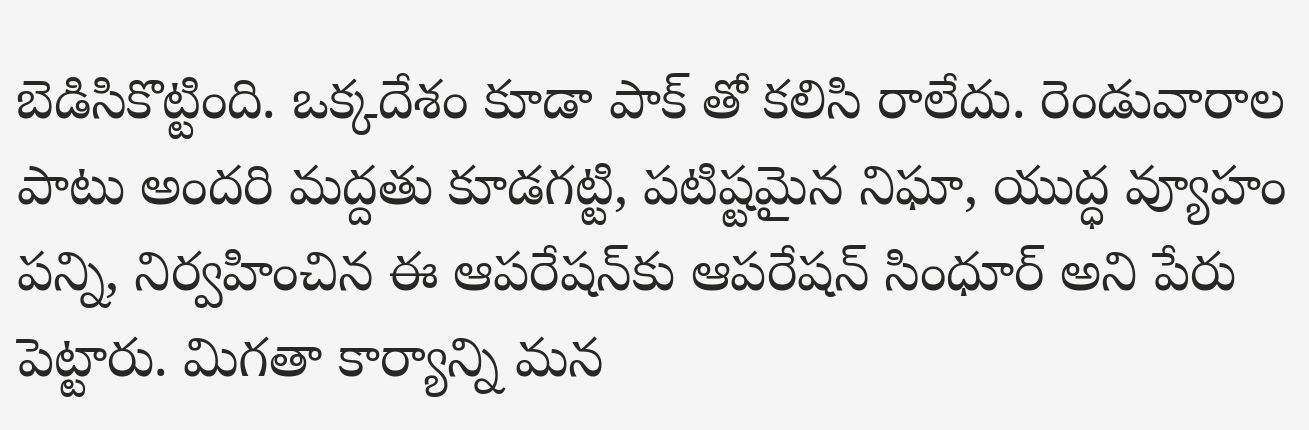బెడిసికొట్టింది. ఒక్కదేశం కూడా పాక్‌ తో కలిసి రాలేదు. రెండువారాల పాటు అందరి మద్దతు కూడగట్టి, పటిష్టమైన నిఘా, యుద్ధ వ్యూహం పన్ని, నిర్వహించిన ఈ ఆపరేషన్‌కు ఆపరేషన్‌ సింధూర్‌ అని పేరు పెట్టారు. మిగతా కార్యాన్ని మన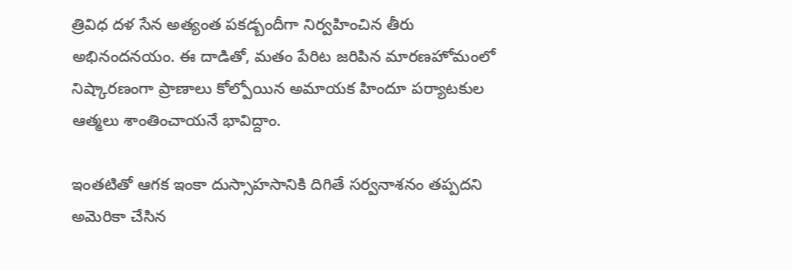త్రివిధ దళ సేన అత్యంత పకడ్బందీగా నిర్వహించిన తీరు అభినందనయం. ఈ దాడితో, మతం పేరిట జరిపిన మారణహోమంలో నిష్కారణంగా ప్రాణాలు కోల్పోయిన అమాయక హిందూ పర్యాటకుల ఆత్మలు శాంతించాయనే భావిద్దాం.

ఇంతటితో ఆగక ఇంకా దుస్సాహసానికి దిగితే సర్వనాశనం తప్పదని అమెరికా చేసిన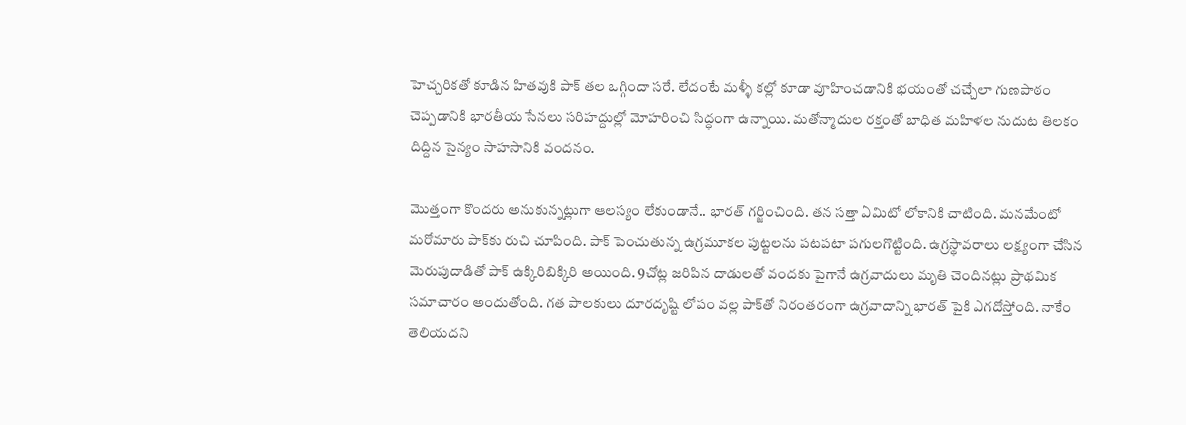హెచ్చరికతో కూడిన హితవుకి పాక్ తల ఒగ్గిందా సరే. లేదంటే మళ్ళీ కల్లో కూడా వూహించడానికి భయంతో చచ్చేలా గుణపాఠం చెప్పడానికి భారతీయ సేనలు సరిహద్దుల్లో మోహరించి సిద్ధంగా ఉన్నాయి. మతోన్మాదుల రక్తంతో బాధిత మహిళల నుదుట తిలకం దిద్దిన సైన్యం సాహసానికి వందనం.

మొత్తంగా కొందరు అనుకున్నట్లుగా ఆలస్యం లేకుండానే.. భారత్‌ గర్జించింది. తన సత్తా ఏమిటో లోకానికి చాటింది. మనమేంటో మరోమారు పాక్‌కు రుచి చూపింది. పాక్ పెంచుతున్న ఉగ్రమూకల పుట్టలను పటపటా పగులగొట్టింది. ఉగ్రస్థావరాలు లక్ష్యంగా చేసిన మెరుపుదాడితో పాక్‌ ఉక్కిరిబిక్కిరి అయింది. 9చోట్ల జరిపిన దాడులతో వందకు పైగానే ఉగ్రవాదులు మృతి చెందినట్లు ప్రాథమిక సమాచారం అందుతోంది. గత పాలకులు దూరదృష్టి లోపం వల్ల పాక్‌తో నిరంతరంగా ఉగ్రవాదాన్ని భారత్ పైకి ఎగదోస్తోంది. నాకేం తెలియదని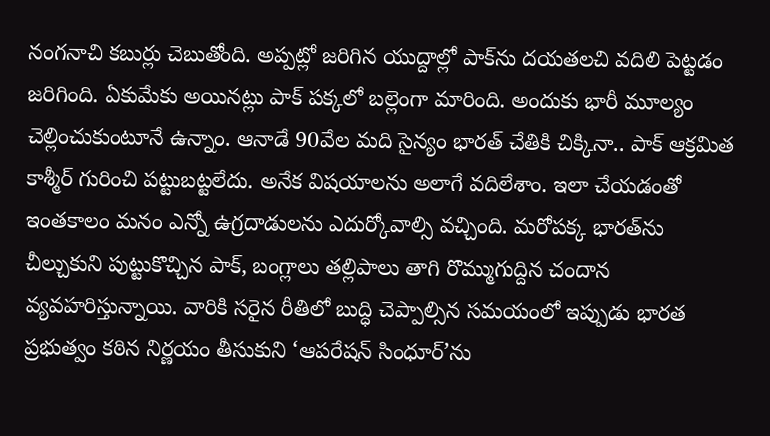నంగనాచి కబుర్లు చెబుతోంది. అప్పట్లో జరిగిన యుద్దాల్లో పాక్‌ను దయతలచి వదిలి పెట్టడం జరిగింది. ఏకుమేకు అయినట్లు పాక్‌ పక్కలో బల్లెంగా మారింది. అందుకు భారీ మూల్యం చెల్లించుకుంటూనే ఉన్నాం. ఆనాడే 90వేల మది సైన్యం భారత్‌ చేతికి చిక్కినా.. పాక్‌ ఆక్రమిత కాశ్మీర్‌ గురించి పట్టుబట్టలేదు. అనేక విషయాలను అలాగే వదిలేశాం. ఇలా చేయడంతో ఇంతకాలం మనం ఎన్నో ఉగ్రదాడులను ఎదుర్కోవాల్సి వచ్చింది. మరోపక్క భారత్‌ను చీల్చుకుని పుట్టుకొచ్చిన పాక్‌, బంగ్లాలు తల్లిపాలు తాగి రొమ్ముగుద్దిన చందాన వ్యవహరిస్తున్నాయి. వారికి సరైన రీతిలో బుద్ధి చెప్పాల్సిన సమయంలో ఇప్పుడు భారత ప్రభుత్వం కఠిన నిర్ణయం తీసుకుని ‘ఆపరేషన్‌ సింధూర్‌’ను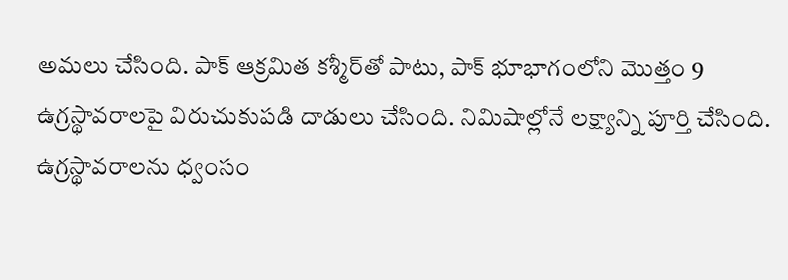అమలు చేసింది. పాక్‌ ఆక్రమిత కశ్మీర్‌తో పాటు, పాక్‌ భూభాగంలోని మొత్తం 9 ఉగ్రస్థావరాలపై విరుచుకుపడి దాడులు చేసింది. నిమిషాల్లోనే లక్ష్యాన్ని పూర్తి చేసింది. ఉగ్రస్థావరాలను ధ్వంసం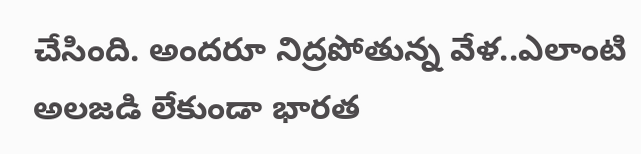చేసింది. అందరూ నిద్రపోతున్న వేళ..ఎలాంటి అలజడి లేకుండా భారత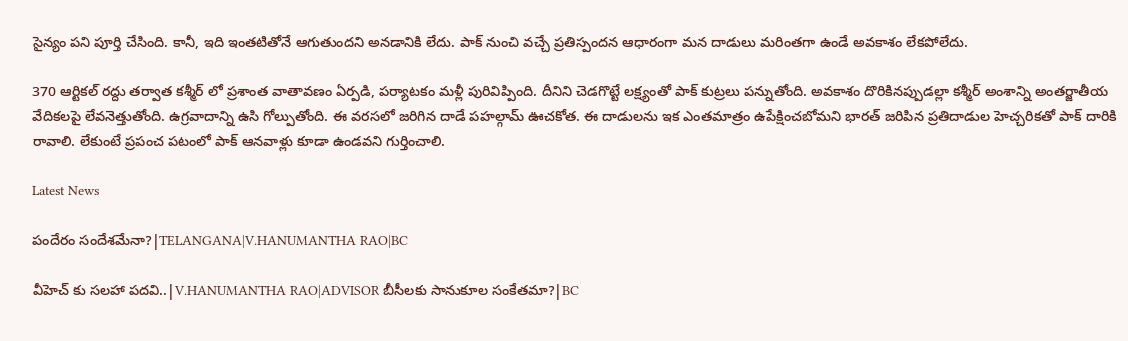సైన్యం పని పూర్తి చేసింది. కానీ, ఇది ఇంతటితోనే ఆగుతుందని అనడానికి లేదు. పాక్‌ నుంచి వచ్చే ప్రతిస్పందన ఆధారంగా మన దాడులు మరింతగా ఉండే అవకాశం లేకపోలేదు.

370 ఆర్టికల్‌ రద్దు తర్వాత కశ్మీర్ లో ప్రశాంత వాతావణం ఏర్పడి, పర్యాటకం మళ్లీ పురివిప్పింది. దీనిని చెడగొట్టే లక్ష్యంతో పాక్‌ కుట్రలు పన్నుతోంది. అవకాశం దొరికినప్పుడల్లా కశ్మీర్‌ అంశాన్ని అంతర్జాతీయ వేదికలపై లేవనెత్తుతోంది. ఉగ్రవాదాన్ని ఉసి గోల్పుతోంది. ఈ వరసలో జరిగిన దాడే పహల్గామ్‌ ఊచకోత. ఈ దాడులను ఇక ఎంతమాత్రం ఉపేక్షించబోమని భారత్ జరిపిన ప్రతిదాడుల హెచ్చరికతో పాక్‌ దారికి రావాలి. లేకుంటే ప్రపంచ పటంలో పాక్‌ ఆనవాళ్లు కూడా ఉండవని గుర్తించాలి.

Latest News

పందేరం సందేశమేనా?|TELANGANA|V.HANUMANTHA RAO|BC

వీహెచ్ కు సలహా పదవి..|V.HANUMANTHA RAO|ADVISOR బీసీలకు సానుకూల సంకేతమా?|BC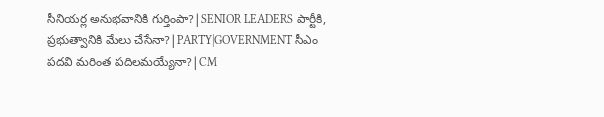సీనియర్ల అనుభవానికి గుర్తింపా?|SENIOR LEADERS పార్టీకి, ప్రభుత్వానికి మేలు చేసేనా?|PARTY|GOVERNMENT సీఎం పదవి మరింత పదిలమయ్యేనా?|CM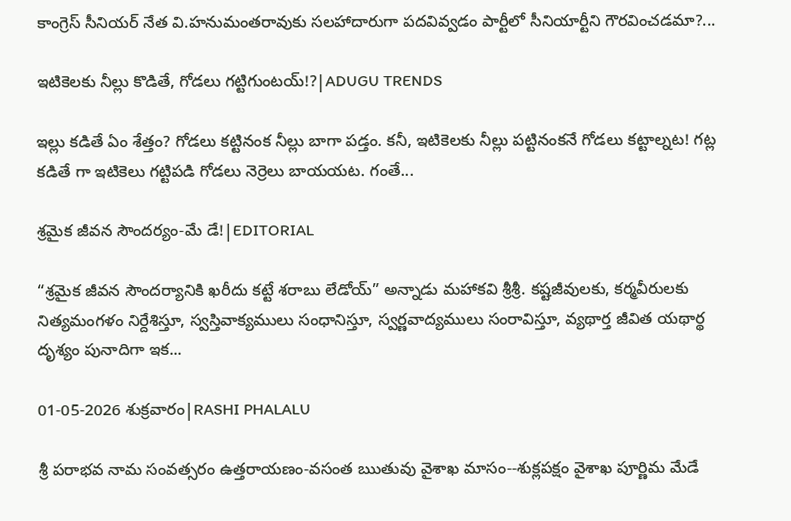కాంగ్రెస్ సీనియర్ నేత వి.హనుమంతరావుకు సలహాదారుగా పదవివ్వడం పార్టీలో సీనియార్టీని గౌరవించడమా?...

ఇటికెలకు నీల్లు కొడితే, గోడలు గట్టిగుంటయ్!?|ADUGU TRENDS

ఇల్లు కడితే ఏం శేత్తం? గోడలు కట్టినంక నీల్లు బాగా పడ్తం. కనీ, ఇటికెలకు నీల్లు పట్టినంకనే గోడలు కట్టాల్నట! గట్ల కడితే గా ఇటికెలు గట్టిపడి గోడలు నెర్రెలు బాయయట. గంతే...

శ్రమైక జీవన సౌందర్యం-మే డే!|EDITORIAL

“శ్రమైక జీవన సౌందర్యానికి ఖరీదు కట్టే శరాబు లేడోయ్” అన్నాడు మహాకవి శ్రీశ్రీ. కష్టజీవులకు, కర్మవీరులకు నిత్యమంగళం నిర్దేశిస్తూ, స్వస్తివాక్యములు సంధానిస్తూ, స్వర్ణవాద్యములు సంరావిస్తూ, వ్యథార్త జీవిత యథార్థ దృశ్యం పునాదిగా ఇక...

01-05-2026 శుక్రవారం|RASHI PHALALU

శ్రీ పరాభవ నామ సంవత్సరం ఉత్తరాయణం-వసంత ఋతువు వైశాఖ మాసం--శుక్లపక్షం వైశాఖ పూర్ణిమ మేడే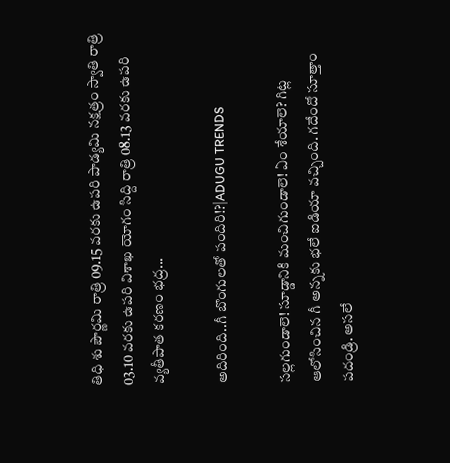తిధి శు పౌర్ణమి రాత్రి 09.15 వరకు ఉపరి పాడ్యమి నక్షత్రం స్వాతి రాత్రి 03.10 వరకు ఉపరి విశాఖ యోగం సిద్ది రాత్రి 08.13 వరకు ఉపరి వ్యతీపాత కరణం భద్ర...

అదిరింది..గీ బొంగులతో పందిరి!?|ADUGU TRENDS

సల్లగుండాలె! సూడ్డానికి మంచిగుండాలె! ఏం శేయాలె? గిట్ల ఆలోసించిన గీ అన్నకు భలే ఐడియా వచ్చింది. గదేందో సూత్తాం పదండ్రి. అసలే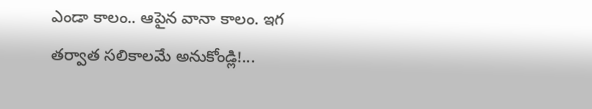ఎండా కాలం.. ఆపైన వానా కాలం. ఇగ తర్వాత సలికాలమే అనుకోండ్లి!...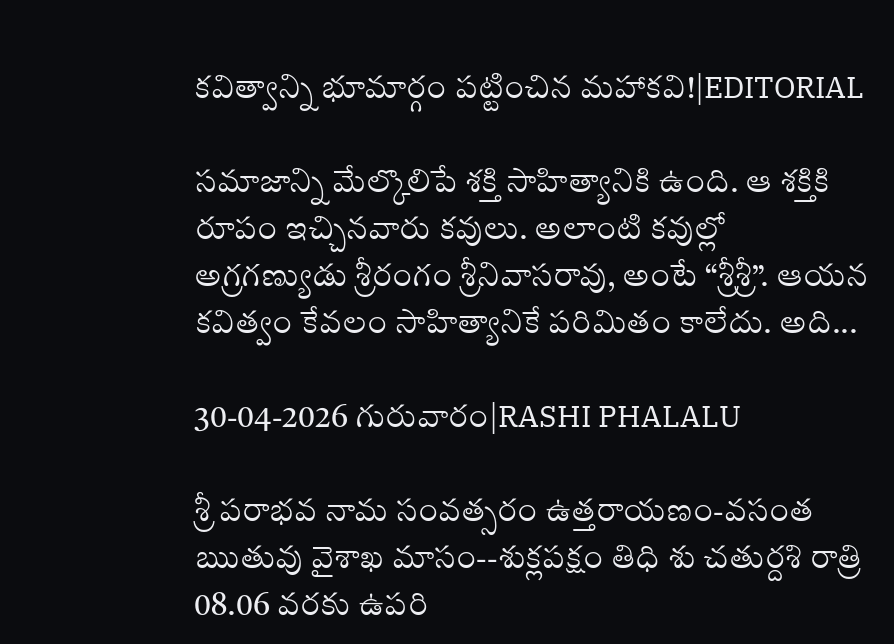కవిత్వాన్ని భూమార్గం పట్టించిన మహాకవి!|EDITORIAL

సమాజాన్ని మేల్కొలిపే శక్తి సాహిత్యానికి ఉంది. ఆ శక్తికి రూపం ఇచ్చినవారు కవులు. అలాంటి కవుల్లో అగ్రగణ్యుడు శ్రీరంగం శ్రీనివాసరావు, అంటే “శ్రీశ్రీ”. ఆయన కవిత్వం కేవలం సాహిత్యానికే పరిమితం కాలేదు. అది...

30-04-2026 గురువారం|RASHI PHALALU

శ్రీ పరాభవ నామ సంవత్సరం ఉత్తరాయణం-వసంత ఋతువు వైశాఖ మాసం--శుక్లపక్షం తిధి శు చతుర్దశి రాత్రి 08.06 వరకు ఉపరి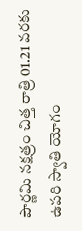పౌర్ణమి నక్షత్రం చిత్త రాత్రి 01.21 వరకు ఉపరి స్వాతి యోగం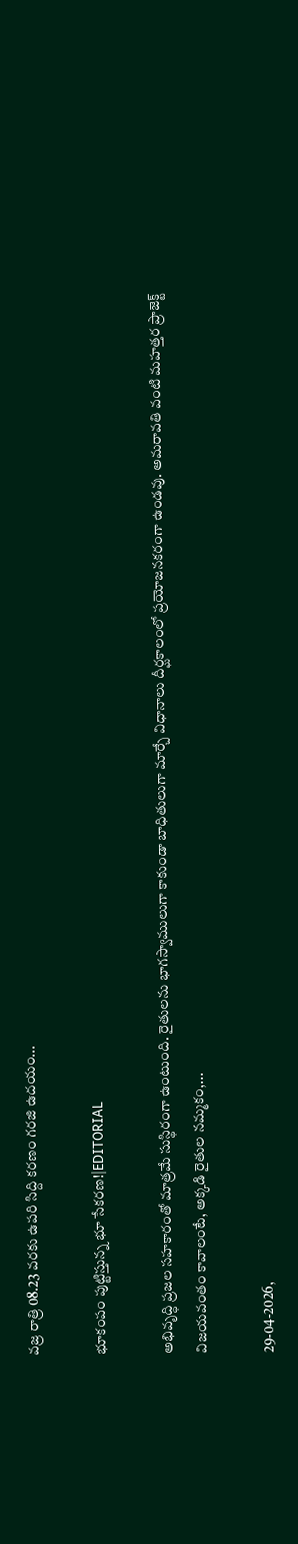వజ్ర రాత్రి 08.23 వరకు ఉపరి సిద్ది కరణం గరజి ఉదయం...

భూకంపం పుట్టిస్తున్న భూ సేకరణ!|EDITORIAL

అభివృద్ధి ప్రజల సహకారంతో మాత్రమే సుస్థిరంగా ఉంటుంది. రైతులను భాగస్వాములుగా కాకుండా బాధితులుగా మార్చే విధానాలు దీర్ఘకాలంలో ప్రయోజనకరంగా ఉండవు. అమరావతి వంటి మహత్తర ప్రాజెక్ట్ విజయవంతం కావాలంటే, అక్కడి రైతుల నమ్మకం,...

29-04-2026,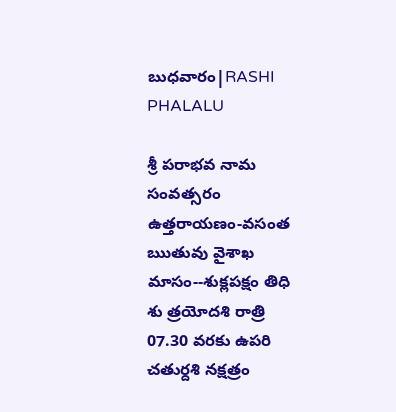బుధవారం|RASHI PHALALU

శ్రీ పరాభవ నామ సంవత్సరం ఉత్తరాయణం-వసంత ఋతువు వైశాఖ మాసం--శుక్లపక్షం తిధి శు త్రయోదశి రాత్రి 07.30 వరకు ఉపరి చతుర్దశి నక్షత్రం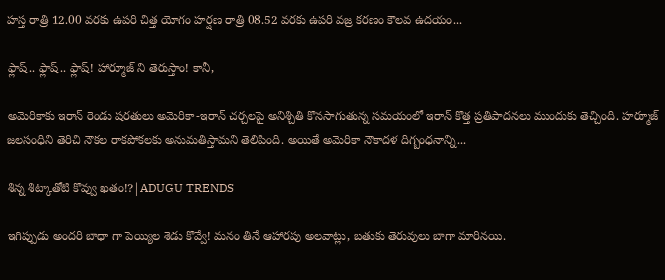హస్త రాత్రి 12.00 వరకు ఉపరి చిత్త యోగం హర్షణ రాత్రి 08.52 వరకు ఉపరి వజ్ర కరణం కౌలవ ఉదయం...

ఫ్లాష్.. ఫ్లాష్.. ఫ్లాష్! హార్మూజ్ ని తెరుస్తాం! కానీ,

అమెరికాకు ఇరాన్ రెండు షరతులు అమెరికా-ఇరాన్ చర్చలపై అనిశ్చితి కొనసాగుతున్న సమయంలో ఇరాన్ కొత్త ప్రతిపాదనలు ముందుకు తెచ్చింది. హర్మూజ్ జలసంధిని తెరిచి నౌకల రాకపోకలకు అనుమతిస్తామని తెలిపింది. అయితే అమెరికా నౌకాదళ దిగ్బంధనాన్ని...

శిన్న శిట్కాతోటి కొవ్వు ఖతం!?|ADUGU TRENDS

ఇగిప్పుడు అందరి బాధా గా పెయ్యిల శెడు కొవ్వే! మనం తినే ఆహారపు అలవాట్లు, బతుకు తెరువులు బాగా మారినయి.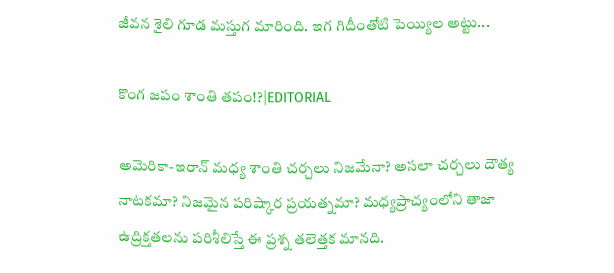జీవన శైలి గూడ మస్తుగ మారింది. ఇగ గిదీంతోటి పెయ్యిల అట్టు...

కొంగ జపం శాంతి తపం!?|EDITORIAL

అమెరికా-ఇరాన్ మధ్య శాంతి చర్చలు నిజమేనా? అసలా చర్చలు దౌత్య నాటకమా? నిజమైన పరిష్కార ప్రయత్నమా? మధ్యప్రాచ్యంలోని తాజా ఉద్రిక్తతలను పరిశీలిస్తే ఈ ప్రశ్న తలెత్తక మానది.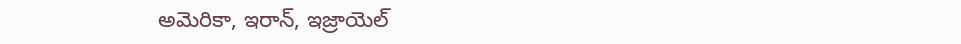అమెరికా, ఇరాన్, ఇజ్రాయెల్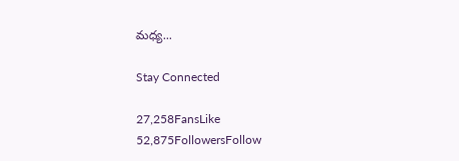మధ్య...

Stay Connected

27,258FansLike
52,875FollowersFollow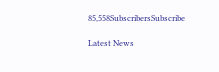85,558SubscribersSubscribe

Latest News